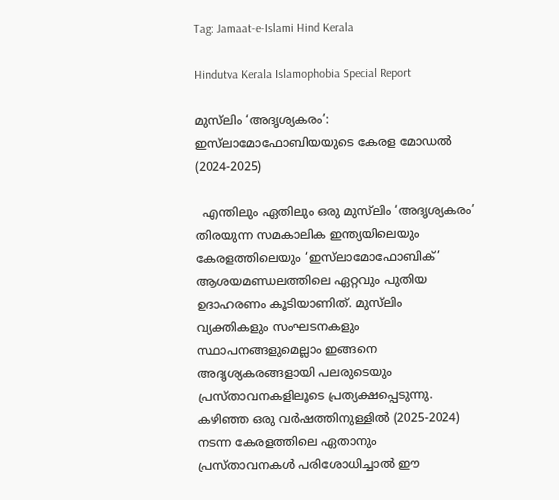Tag: Jamaat-e-Islami Hind Kerala

Hindutva Kerala Islamophobia Special Report

മുസ്‍ലിം ‘അദൃശ്യകരം’: ഇസ്‍ലാമോഫോബിയയുടെ കേരള മോഡൽ (2024-2025)

  എന്തിലും ഏതിലും ഒരു മുസ്‍ലിം ‘അദൃശ്യകരം’ തിരയുന്ന സമകാലിക ഇന്ത്യയിലെയും കേരളത്തിലെയും ‘ഇസ്‍ലാമോഫോബിക്’ ആശയമണ്ഡലത്തിലെ ഏറ്റവും പുതിയ ഉദാഹരണം കൂടിയാണിത്. മുസ്‍ലിം വ്യക്തികളും സംഘടനകളും സ്ഥാപനങ്ങളുമെല്ലാം ഇങ്ങനെ അദൃശ്യകരങ്ങളായി പലരുടെയും പ്രസ്താവനകളിലൂടെ പ്രത്യക്ഷപ്പെടുന്നു. കഴിഞ്ഞ ഒരു വർഷത്തിനുള്ളിൽ (2025-2024) നടന്ന കേരളത്തിലെ ഏതാനും പ്രസ്താവനകൾ പരിശോധിച്ചാൽ ഈ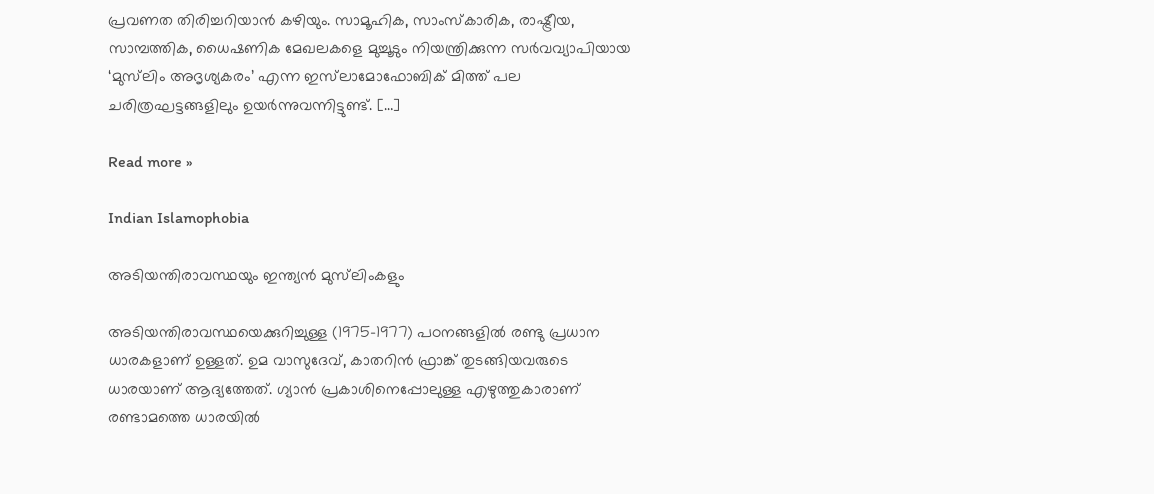പ്രവണത തിരിച്ചറിയാൻ കഴിയും. സാമൂഹിക, സാംസ്കാരിക, രാഷ്ട്രീയ, സാമ്പത്തിക, ധൈഷണിക മേഖലകളെ മുച്ചൂടും നിയന്ത്രിക്കുന്ന സർവവ്യാപിയായ ‘മുസ്‍ലിം അദൃശ്യകരം’ എന്ന ഇസ്‍ലാമോഫോബിക് മിത്ത് പല ചരിത്രഘട്ടങ്ങളിലും ഉയർന്നുവന്നിട്ടുണ്ട്. […]

Read more »

Indian Islamophobia

അടിയന്തിരാവസ്ഥയും ഇന്ത്യന്‍ മുസ്‌ലിംകളും

അടിയന്തിരാവസ്ഥയെക്കുറിച്ചുള്ള (1975-1977) പഠനങ്ങളില്‍ രണ്ടു പ്രധാന ധാരകളാണ് ഉള്ളത്. ഉമ വാസുദേവ്, കാതറിന്‍ ഫ്രാങ്ക് തുടങ്ങിയവരുടെ ധാരയാണ് ആദ്യത്തേത്. ഗ്യാന്‍ പ്രകാശിനെപ്പോലുള്ള എഴുത്തുകാരാണ് രണ്ടാമത്തെ ധാരയില്‍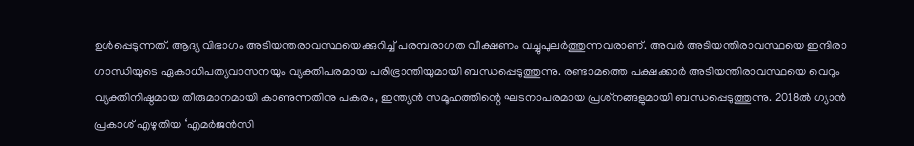ഉള്‍പ്പെടുന്നത്. ആദ്യ വിഭാഗം അടിയന്തരാവസ്ഥയെക്കുറിച്ച് പരമ്പരാഗത വീക്ഷണം വച്ചുപുലര്‍ത്തുന്നവരാണ്. അവര്‍ അടിയന്തിരാവസ്ഥയെ ഇന്ദിരാ ഗാന്ധിയുടെ ഏകാധിപത്യവാസനയും വ്യക്തിപരമായ പരിഭ്രാന്തിയുമായി ബന്ധപ്പെടുത്തുന്നു. രണ്ടാമത്തെ പക്ഷക്കാര്‍ അടിയന്തിരാവസ്ഥയെ വെറും വ്യക്തിനിഷ്ഠമായ തീരുമാനമായി കാണുന്നതിനു പകരം, ഇന്ത്യന്‍ സമൂഹത്തിന്റെ ഘടനാപരമായ പ്രശ്‌നങ്ങളുമായി ബന്ധപ്പെടുത്തുന്നു. 2018ല്‍ ഗ്യാന്‍ പ്രകാശ് എഴുതിയ ‘എമര്‍ജന്‍സി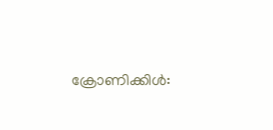ക്രോണിക്കിള്‍: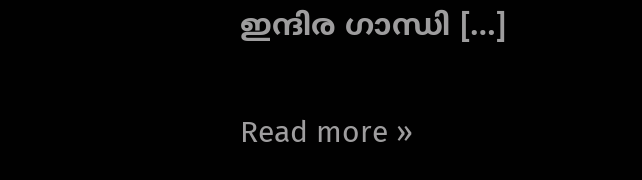ഇന്ദിര ഗാന്ധി […]

Read more »